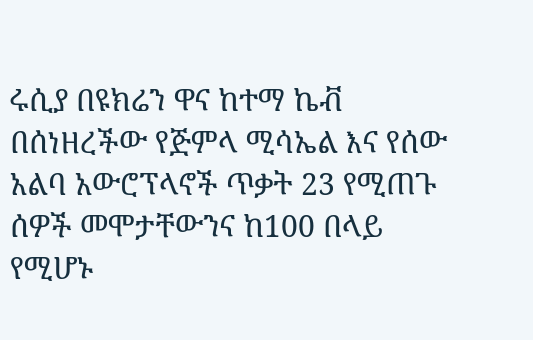ሩሲያ በዩክሬን ዋና ከተማ ኬቭ በሰነዘረችው የጅምላ ሚሳኤል እና የሰው አልባ አውሮፕላኖች ጥቃት 23 የሚጠጉ ሰዎች መሞታቸውንና ከ100 በላይ የሚሆኑ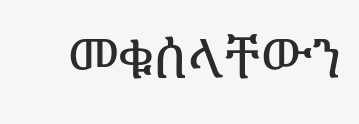መቁሰላቸውን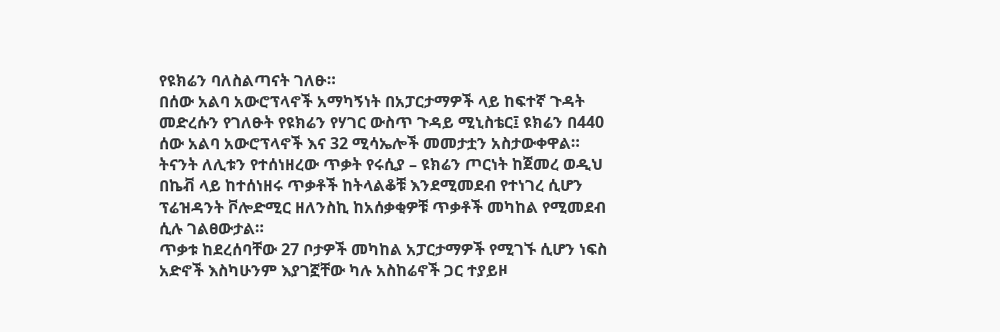የዩክሬን ባለስልጣናት ገለፁ።
በሰው አልባ አውሮፕላኖች አማካኝነት በአፓርታማዎች ላይ ከፍተኛ ጉዳት መድረሱን የገለፁት የዩክሬን የሃገር ውስጥ ጉዳይ ሚኒስቴር፤ ዩክሬን በ440 ሰው አልባ አውሮፕላኖች እና 32 ሚሳኤሎች መመታቷን አስታውቀዋል።
ትናንት ለሊቱን የተሰነዘረው ጥቃት የሩሲያ – ዩክሬን ጦርነት ከጀመረ ወዲህ በኬቭ ላይ ከተሰነዘሩ ጥቃቶች ከትላልቆቹ እንደሚመደብ የተነገረ ሲሆን ፕሬዝዳንት ቮሎድሚር ዘለንስኪ ከአሰቃቂዎቹ ጥቃቶች መካከል የሚመደብ ሲሉ ገልፀውታል።
ጥቃቱ ከደረሰባቸው 27 ቦታዎች መካከል አፓርታማዎች የሚገኙ ሲሆን ነፍስ አድኖች እስካሁንም እያገኟቸው ካሉ አስከሬኖች ጋር ተያይዞ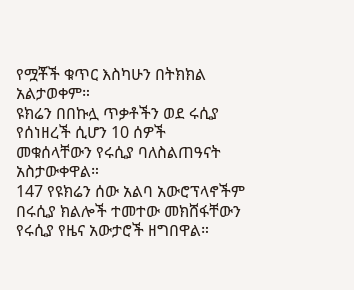የሟቾች ቁጥር እስካሁን በትክክል አልታወቀም።
ዩክሬን በበኩሏ ጥቃቶችን ወደ ሩሲያ የሰነዘረች ሲሆን 10 ሰዎች መቁሰላቸውን የሩሲያ ባለስልጠዓናት አስታውቀዋል።
147 የዩክሬን ሰው አልባ አውሮፕላኖችም በሩሲያ ክልሎች ተመተው መክሸፋቸውን የሩሲያ የዜና አውታሮች ዘግበዋል።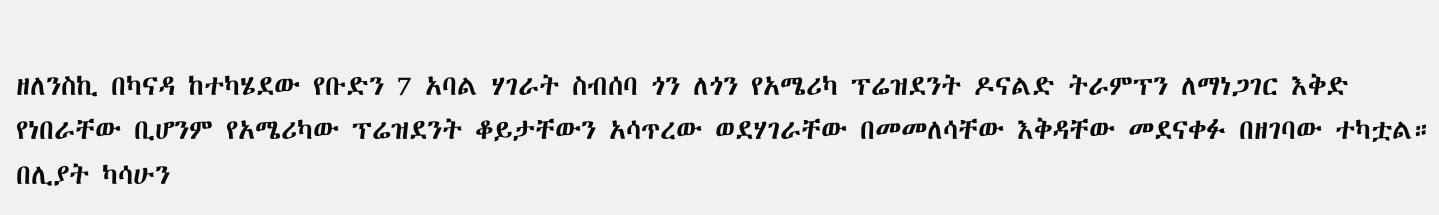ዘለንስኪ በካናዳ ከተካሄደው የቡድን 7 አባል ሃገራት ስብሰባ ጎን ለጎን የአሜሪካ ፕሬዝደንት ዶናልድ ትራምፕን ለማነጋገር እቅድ የነበራቸው ቢሆንም የአሜሪካው ፕሬዝደንት ቆይታቸውን አሳጥረው ወደሃገራቸው በመመለሳቸው እቅዳቸው መደናቀፉ በዘገባው ተካቷል።
በሊያት ካሳሁን